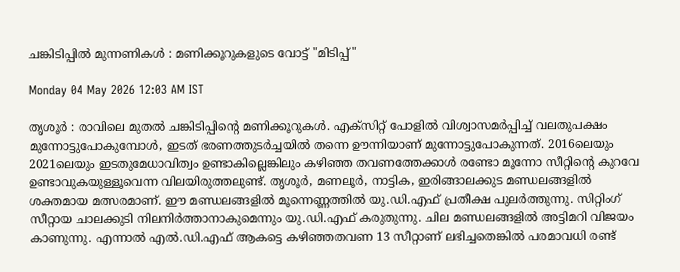ചങ്കിടിപ്പിൽ മുന്നണികൾ : മണിക്കൂറുകളുടെ വോട്ട് "മിടിപ്പ്"

Monday 04 May 2026 12:03 AM IST

തൃശൂർ : രാവിലെ മുതൽ ചങ്കിടിപ്പിന്റെ മണിക്കൂറുകൾ. എക്‌സിറ്റ് പോളിൽ വിശ്വാസമർപ്പിച്ച് വലതുപക്ഷം മുന്നോട്ടുപോകുമ്പോൾ, ഇടത് ഭരണത്തുടർച്ചയിൽ തന്നെ ഊന്നിയാണ് മുന്നോട്ടുപോകുന്നത്. 2016ലെയും 2021ലെയും ഇടതുമേധാവിത്വം ഉണ്ടാകില്ലെങ്കിലും കഴിഞ്ഞ തവണത്തേക്കാൾ രണ്ടോ മൂന്നോ സീറ്റിന്റെ കുറവേ ഉണ്ടാവുകയുള്ളൂവെന്ന വിലയിരുത്തലുണ്ട്. തൃശൂർ, മണലൂർ, നാട്ടിക, ഇരിങ്ങാലക്കുട മണ്ഡലങ്ങളിൽ ശക്തമായ മത്സരമാണ്. ഈ മണ്ഡലങ്ങളിൽ മൂന്നെണ്ണത്തിൽ യു.ഡി.എഫ് പ്രതീക്ഷ പുലർത്തുന്നു. സിറ്റിംഗ് സീറ്റായ ചാലക്കുടി നിലനിർത്താനാകുമെന്നും യു.ഡി.എഫ് കരുതുന്നു. ചില മണ്ഡലങ്ങളിൽ അട്ടിമറി വിജയം കാണുന്നു. എന്നാൽ എൽ.ഡി.എഫ് ആകട്ടെ കഴിഞ്ഞതവണ 13 സീറ്റാണ് ലഭിച്ചതെങ്കിൽ പരമാവധി രണ്ട്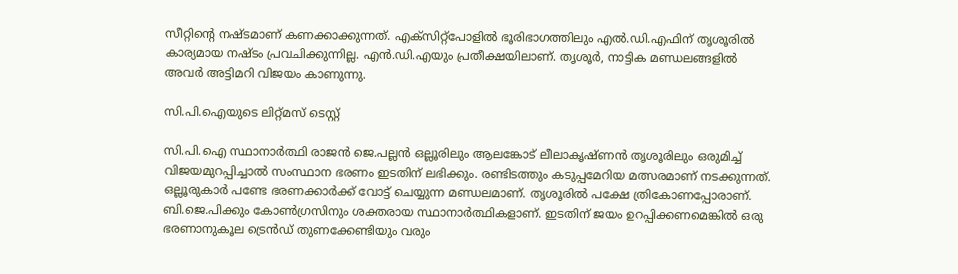സീറ്റിന്റെ നഷ്ടമാണ് കണക്കാക്കുന്നത്. എക്‌സിറ്റ്‌പോളിൽ ഭൂരിഭാഗത്തിലും എൽ.ഡി.എഫിന് തൃശൂരിൽ കാര്യമായ നഷ്ടം പ്രവചിക്കുന്നില്ല. എൻ.ഡി.എയും പ്രതീക്ഷയിലാണ്. തൃശൂർ, നാട്ടിക മണ്ഡലങ്ങളിൽ അവർ അട്ടിമറി വിജയം കാണുന്നു.

സി.പി.ഐയുടെ ലിറ്റ്മസ് ടെസ്റ്റ്

സി.പി.ഐ സ്ഥാനാർത്ഥി രാജൻ ജെ.പല്ലൻ ഒല്ലൂരിലും ആലങ്കോട് ലീലാകൃഷ്ണൻ തൃശൂരിലും ഒരുമിച്ച് വിജയമുറപ്പിച്ചാൽ സംസ്ഥാന ഭരണം ഇടതിന് ലഭിക്കും. രണ്ടിടത്തും കടുപ്പമേറിയ മത്സരമാണ് നടക്കുന്നത്. ഒല്ലൂരുകാർ പണ്ടേ ഭരണക്കാർക്ക് വോട്ട് ചെയ്യുന്ന മണ്ഡലമാണ്. തൃശൂരിൽ പക്ഷേ ത്രികോണപ്പോരാണ്. ബി.ജെ.പിക്കും കോൺഗ്രസിനും ശക്തരായ സ്ഥാനാർത്ഥികളാണ്. ഇടതിന് ജയം ഉറപ്പിക്കണമെങ്കിൽ ഒരു ഭരണാനുകൂല ട്രെൻഡ് തുണക്കേണ്ടിയും വരും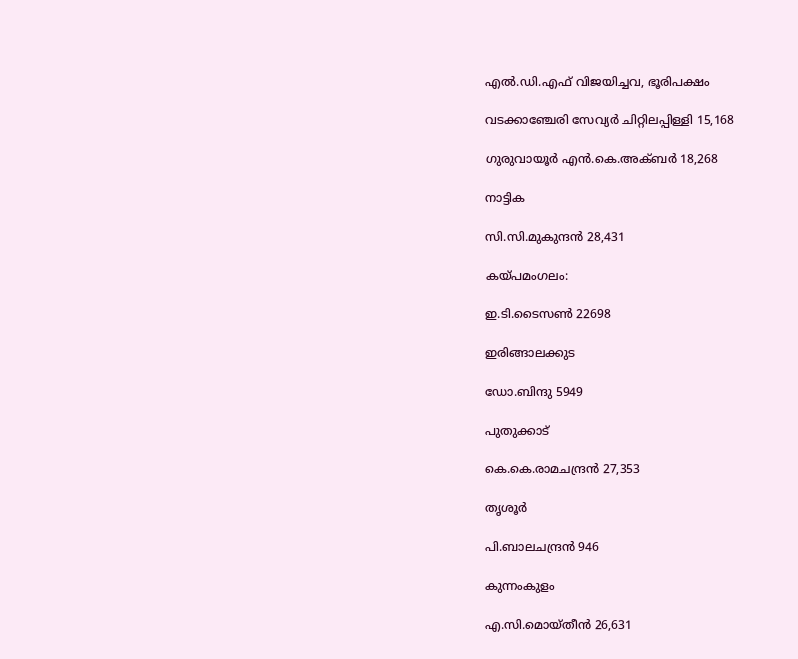എൽ.ഡി.എഫ് വിജയിച്ചവ, ഭൂരിപക്ഷം

വടക്കാഞ്ചേരി സേവ്യർ ചിറ്റിലപ്പിള്ളി 15,168

ഗുരുവായൂർ എൻ.കെ.അക്ബർ 18,268

നാട്ടിക

സി.സി.മുകുന്ദൻ 28,431

കയ്പമംഗലം:

ഇ.ടി.ടൈസൺ 22698

ഇരിങ്ങാലക്കുട

ഡോ.ബിന്ദു 5949

പുതുക്കാട്

കെ.കെ.രാമചന്ദ്രൻ 27,353

തൃശൂർ

പി.ബാലചന്ദ്രൻ 946

കുന്നംകുളം

എ.സി.മൊയ്തീൻ 26,631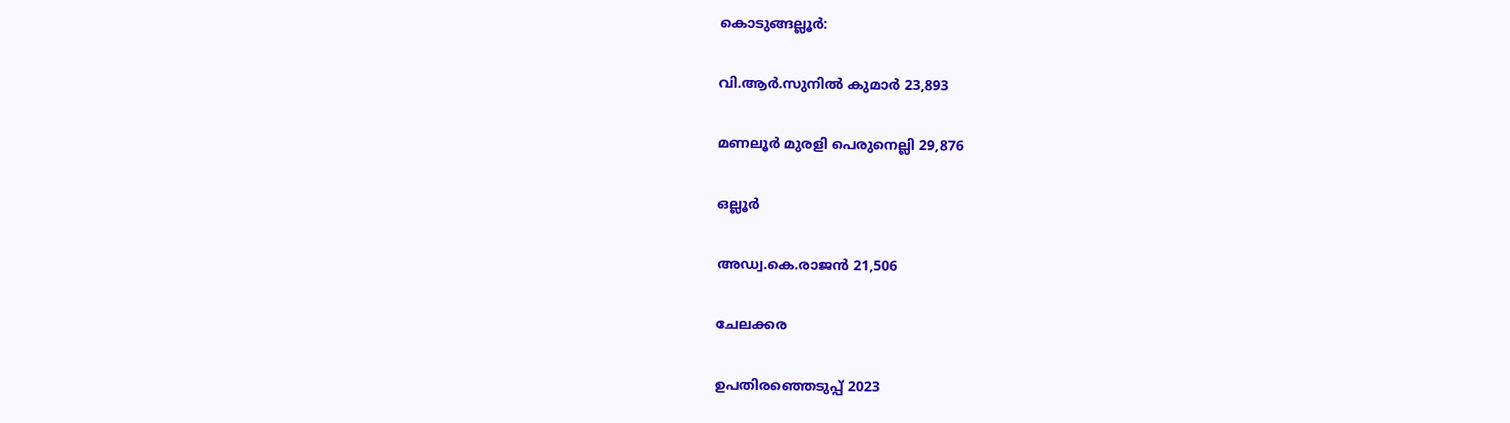കൊടുങ്ങല്ലൂർ:

വി.ആർ.സുനിൽ കുമാർ 23,893

മണലൂർ മുരളി പെരുനെല്ലി 29,876

ഒല്ലൂർ

അഡ്വ.കെ.രാജൻ 21,506

ചേലക്കര

ഉപതിരഞ്ഞെടുപ്പ് 2023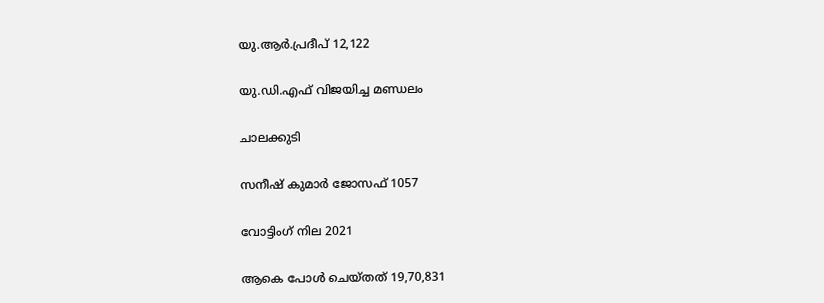യു.ആർ.പ്രദീപ് 12,122

യു.ഡി.എഫ് വിജയിച്ച മണ്ഡലം

ചാലക്കുടി

സനീഷ് കുമാർ ജോസഫ് 1057

വോട്ടിംഗ് നില 2021

ആകെ പോൾ ചെയ്തത് 19,70,831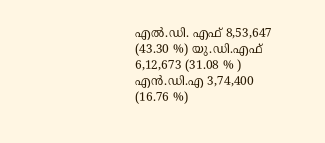എൽ.ഡി. എഫ് 8,53,647 (43.30 %) യു.ഡി.എഫ് 6,12,673 (31.08 % ) എൻ.ഡി.എ 3,74,400 (16.76 %)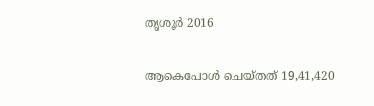തൃശൂർ 2016

ആകെപോൾ ചെയ്തത് 19,41,420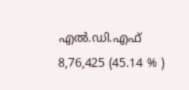എൽ.ഡി.എഫ് 8,76,425 (45.14 % )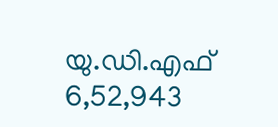യു.ഡി.എഫ് 6,52,943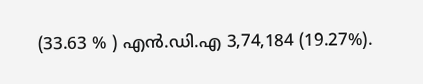(33.63 % ) എൻ.ഡി.എ 3,74,184 (19.27%).